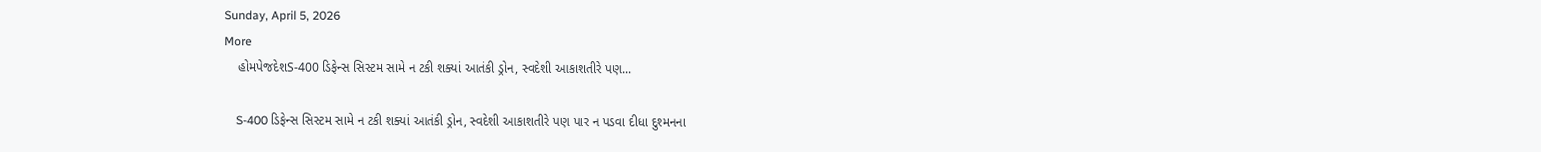Sunday, April 5, 2026
More
    હોમપેજદેશS-400 ડિફેન્સ સિસ્ટમ સામે ન ટકી શક્યાં આતંકી ડ્રોન, સ્વદેશી આકાશતીરે પણ...

    S-400 ડિફેન્સ સિસ્ટમ સામે ન ટકી શક્યાં આતંકી ડ્રોન, સ્વદેશી આકાશતીરે પણ પાર ન પડવા દીધા દુશ્મનના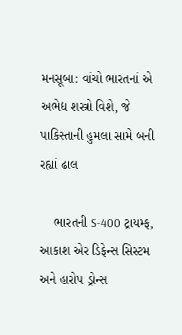મનસૂબા: વાંચો ભારતનાં એ અભેદ્ય શસ્ત્રો વિશે, જે પાકિસ્તાની હુમલા સામે બની રહ્યાં ઢાલ

    ભારતની S-400 ટ્રાયમ્ફ, આકાશ એર ડિફેન્સ સિસ્ટમ અને હારોપ ડ્રોન્સ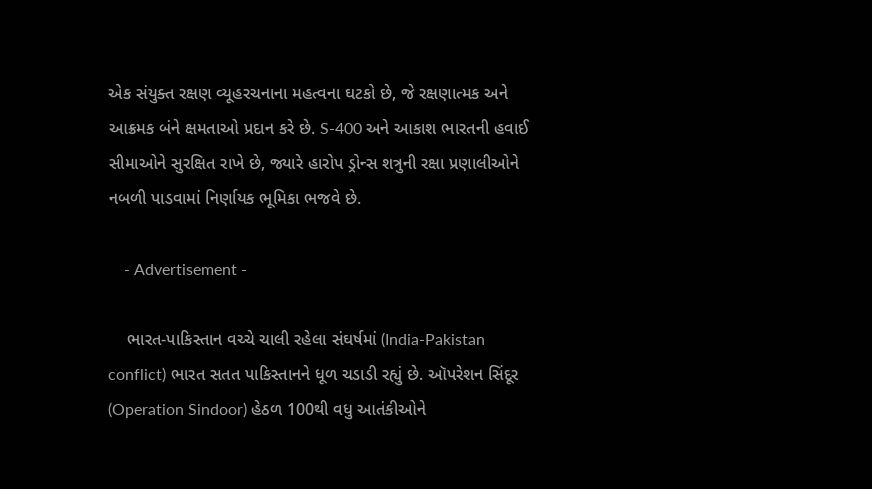એક સંયુક્ત રક્ષણ વ્યૂહરચનાના મહત્વના ઘટકો છે, જે રક્ષણાત્મક અને આક્રમક બંને ક્ષમતાઓ પ્રદાન કરે છે. S-400 અને આકાશ ભારતની હવાઈ સીમાઓને સુરક્ષિત રાખે છે, જ્યારે હારોપ ડ્રોન્સ શત્રુની રક્ષા પ્રણાલીઓને નબળી પાડવામાં નિર્ણાયક ભૂમિકા ભજવે છે.

    - Advertisement -

    ભારત-પાકિસ્તાન વચ્ચે ચાલી રહેલા સંઘર્ષમાં (India-Pakistan conflict) ભારત સતત પાકિસ્તાનને ધૂળ ચડાડી રહ્યું છે. ઑપરેશન સિંદૂર (Operation Sindoor) હેઠળ 100થી વધુ આતંકીઓને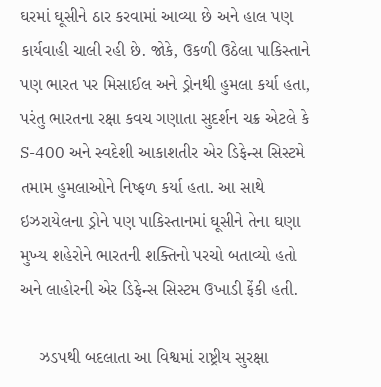ઘરમાં ઘૂસીને ઠાર કરવામાં આવ્યા છે અને હાલ પણ કાર્યવાહી ચાલી રહી છે. જોકે, ઉકળી ઉઠેલા પાકિસ્તાને પણ ભારત પર મિસાઈલ અને ડ્રોનથી હુમલા કર્યા હતા, પરંતુ ભારતના રક્ષા કવચ ગણાતા સુદર્શન ચક્ર એટલે કે S-400 અને સ્વદેશી આકાશતીર એર ડિફેન્સ સિસ્ટમે તમામ હુમલાઓને નિષ્ફળ કર્યા હતા. આ સાથે ઇઝરાયેલના ડ્રોને પણ પાકિસ્તાનમાં ઘૂસીને તેના ઘણા મુખ્ય શહેરોને ભારતની શક્તિનો પરચો બતાવ્યો હતો અને લાહોરની એર ડિફેન્સ સિસ્ટમ ઉખાડી ફેંકી હતી.

    ઝડપથી બદલાતા આ વિશ્વમાં રાષ્ટ્રીય સુરક્ષા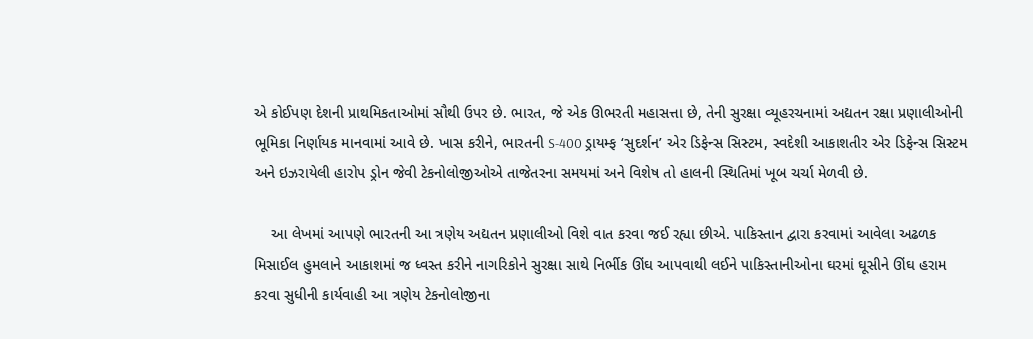એ કોઈપણ દેશની પ્રાથમિકતાઓમાં સૌથી ઉપર છે. ભારત, જે એક ઊભરતી મહાસત્તા છે, તેની સુરક્ષા વ્યૂહરચનામાં અદ્યતન રક્ષા પ્રણાલીઓની ભૂમિકા નિર્ણાયક માનવામાં આવે છે. ખાસ કરીને, ભારતની S-400 ડ્રાયમ્ફ ‘સુદર્શન’ એર ડિફેન્સ સિસ્ટમ, સ્વદેશી આકાશતીર એર ડિફેન્સ સિસ્ટમ અને ઇઝરાયેલી હારોપ ડ્રોન જેવી ટેકનોલોજીઓએ તાજેતરના સમયમાં અને વિશેષ તો હાલની સ્થિતિમાં ખૂબ ચર્ચા મેળવી છે.

    આ લેખમાં આપણે ભારતની આ ત્રણેય અદ્યતન પ્રણાલીઓ વિશે વાત કરવા જઈ રહ્યા છીએ. પાકિસ્તાન દ્વારા કરવામાં આવેલા અઢળક મિસાઈલ હુમલાને આકાશમાં જ ધ્વસ્ત કરીને નાગરિકોને સુરક્ષા સાથે નિર્ભીક ઊંઘ આપવાથી લઈને પાકિસ્તાનીઓના ઘરમાં ઘૂસીને ઊંઘ હરામ કરવા સુધીની કાર્યવાહી આ ત્રણેય ટેકનોલોજીના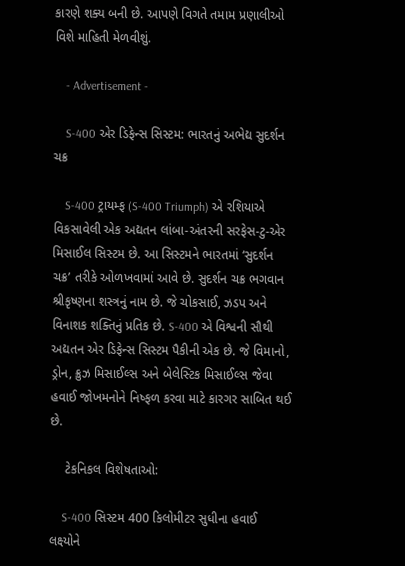કારણે શક્ય બની છે. આપણે વિગતે તમામ પ્રણાલીઓ વિશે માહિતી મેળવીશું.

    - Advertisement -

    S-400 એર ડિફેન્સ સિસ્ટમ: ભારતનું અભેદ્ય સુદર્શન ચક્ર

    S-400 ટ્રાયમ્ફ (S-400 Triumph) એ રશિયાએ વિકસાવેલી એક અદ્યતન લાંબા-અંતરની સરફેસ-ટુ-એર મિસાઈલ સિસ્ટમ છે. આ સિસ્ટમને ભારતમાં ‘સુદર્શન ચક્ર’ તરીકે ઓળખવામાં આવે છે. સુદર્શન ચક્ર ભગવાન શ્રીકૃષ્ણના શસ્ત્રનું નામ છે. જે ચોકસાઈ, ઝડપ અને વિનાશક શક્તિનું પ્રતિક છે. S-400 એ વિશ્વની સૌથી અદ્યતન એર ડિફેન્સ સિસ્ટમ પૈકીની એક છે. જે વિમાનો, ડ્રોન, ક્રુઝ મિસાઈલ્સ અને બેલેસ્ટિક મિસાઈલ્સ જેવા હવાઈ જોખમનોને નિષ્ફળ કરવા માટે કારગર સાબિત થઈ છે.

    ટેકનિકલ વિશેષતાઓ:

    S-400 સિસ્ટમ 400 કિલોમીટર સુધીના હવાઈ લક્ષ્યોને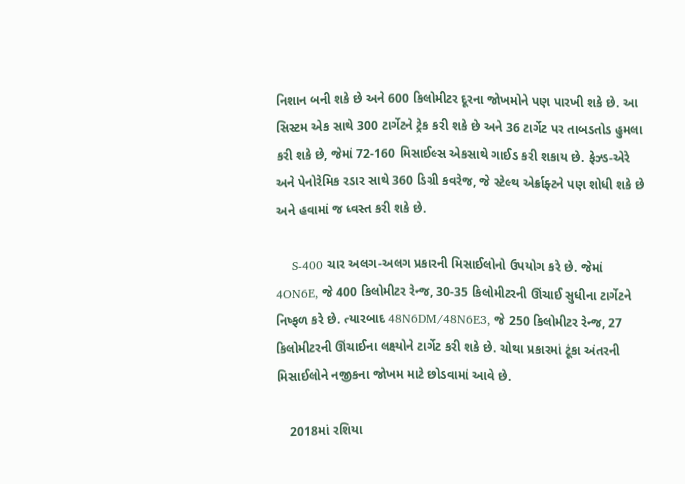નિશાન બની શકે છે અને 600 કિલોમીટર દૂરના જોખમોને પણ પારખી શકે છે. આ સિસ્ટમ એક સાથે 300 ટાર્ગેટને ટ્રેક કરી શકે છે અને 36 ટાર્ગેટ પર તાબડતોડ હુમલા કરી શકે છે, જેમાં 72-160 મિસાઈલ્સ એકસાથે ગાઈડ કરી શકાય છે. ફેઝ્ડ-એરે અને પેનોરેમિક રડાર સાથે 360 ડિગ્રી કવરેજ, જે સ્ટેલ્થ એર્ક્રાફ્ટને પણ શોધી શકે છે અને હવામાં જ ધ્વસ્ત કરી શકે છે.

    S-400 ચાર અલગ-અલગ પ્રકારની મિસાઈલોનો ઉપયોગ કરે છે. જેમાં 4ON6E, જે 400 કિલોમીટર રેન્જ, 30-35 કિલોમીટરની ઊંચાઈ સુધીના ટાર્ગેટને નિષ્ફળ કરે છે. ત્યારબાદ 48N6DM/48N6E3, જે 250 કિલોમીટર રેન્જ, 27 કિલોમીટરની ઊંચાઈના લક્ષ્યોને ટાર્ગેટ કરી શકે છે. ચોથા પ્રકારમાં ટૂંકા અંતરની મિસાઈલોને નજીકના જોખમ માટે છોડવામાં આવે છે.

    2018માં રશિયા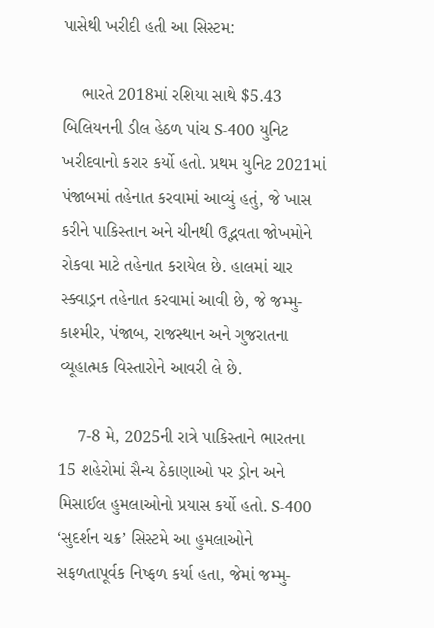પાસેથી ખરીદી હતી આ સિસ્ટમ:

    ભારતે 2018માં રશિયા સાથે $5.43 બિલિયનની ડીલ હેઠળ પાંચ S-400 યુનિટ ખરીદવાનો કરાર કર્યો હતો. પ્રથમ યુનિટ 2021માં પંજાબમાં તહેનાત કરવામાં આવ્યું હતું, જે ખાસ કરીને પાકિસ્તાન અને ચીનથી ઉદ્ભવતા જોખમોને રોકવા માટે તહેનાત કરાયેલ છે. હાલમાં ચાર સ્ક્વાડ્રન તહેનાત કરવામાં આવી છે, જે જમ્મુ-કાશ્મીર, પંજાબ, રાજસ્થાન અને ગુજરાતના વ્યૂહાત્મક વિસ્તારોને આવરી લે છે.

    7-8 મે, 2025ની રાત્રે પાકિસ્તાને ભારતના 15 શહેરોમાં સૈન્ય ઠેકાણાઓ પર ડ્રોન અને મિસાઈલ હુમલાઓનો પ્રયાસ કર્યો હતો. S-400 ‘સુદર્શન ચક્ર’ સિસ્ટમે આ હુમલાઓને સફળતાપૂર્વક નિષ્ફળ કર્યા હતા, જેમાં જમ્મુ-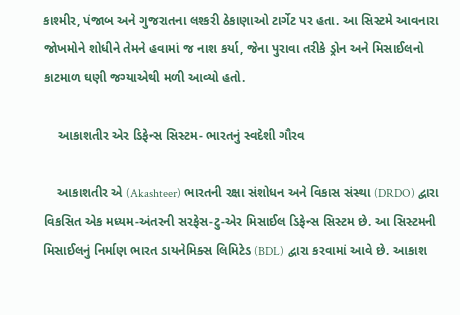કાશ્મીર, પંજાબ અને ગુજરાતના લશ્કરી ઠેકાણાઓ ટાર્ગેટ પર હતા. આ સિસ્ટમે આવનારા જોખમોને શોધીને તેમને હવામાં જ નાશ કર્યા, જેના પુરાવા તરીકે ડ્રોન અને મિસાઈલનો કાટમાળ ઘણી જગ્યાએથી મળી આવ્યો હતો.

    આકાશતીર એર ડિફેન્સ સિસ્ટમ- ભારતનું સ્વદેશી ગૌરવ

    આકાશતીર એ (Akashteer) ભારતની રક્ષા સંશોધન અને વિકાસ સંસ્થા (DRDO) દ્વારા વિકસિત એક મધ્યમ-અંતરની સરફેસ-ટુ-એર મિસાઈલ ડિફેન્સ સિસ્ટમ છે. આ સિસ્ટમની મિસાઈલનું નિર્માણ ભારત ડાયનેમિક્સ લિમિટેડ (BDL) દ્વારા કરવામાં આવે છે. આકાશ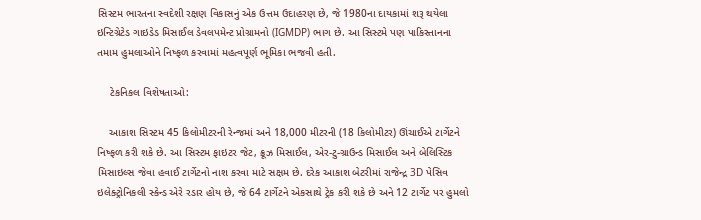સિસ્ટમ ભારતના સ્વદેશી રક્ષણ વિકાસનું એક ઉત્તમ ઉદાહરણ છે, જે 1980ના દાયકામાં શરૂ થયેલા ઇન્ટિગ્રેટેડ ગાઇડેડ મિસાઈલ ડેવલપમેન્ટ પ્રોગ્રામનો (IGMDP) ભાગ છે. આ સિસ્ટમે પણ પાકિસ્તાનના તમામ હુમલાઓને નિષ્ફળ કરવામાં મહત્વપૂર્ણ ભૂમિકા ભજવી હતી.

    ટેકનિકલ વિશેષતાઓ:

    આકાશ સિસ્ટમ 45 કિલોમીટરની રેન્જમાં અને 18,000 મીટરની (18 કિલોમીટર) ઊંચાઈએ ટાર્ગેટને નિષ્ફળ કરી શકે છે. આ સિસ્ટમ ફાઇટર જેટ, ક્રૂઝ મિસાઈલ, એર-ટુ-ગ્રાઉન્ડ મિસાઈલ અને બેલિસ્ટિક મિસાઇલ્સ જેવા હવાઈ ટાર્ગેટનો નાશ કરવા માટે સક્ષમ છે. દરેક આકાશ બેટરીમાં રાજેન્દ્ર 3D પેસિવ ઇલેક્ટ્રોનિકલી સ્કેન્ડ એરે રડાર હોય છે, જે 64 ટાર્ગેટને એકસાથે ટ્રેક કરી શકે છે અને 12 ટાર્ગેટ પર હુમલો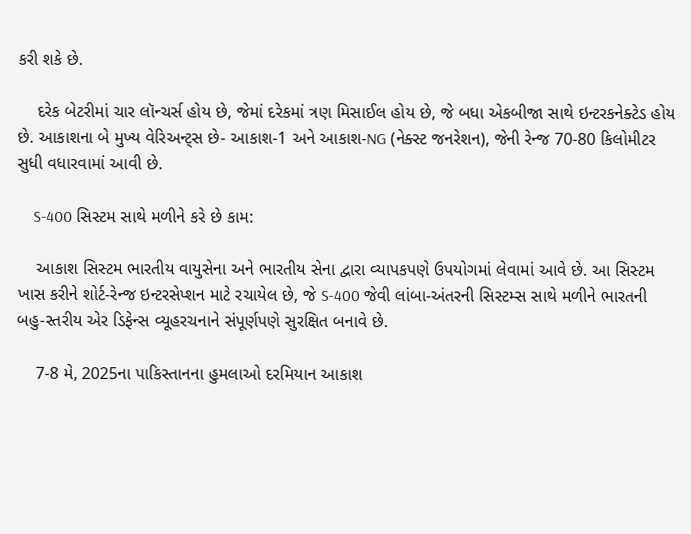કરી શકે છે.

    દરેક બેટરીમાં ચાર લૉન્ચર્સ હોય છે, જેમાં દરેકમાં ત્રણ મિસાઈલ હોય છે, જે બધા એકબીજા સાથે ઇન્ટરકનેક્ટેડ હોય છે. આકાશના બે મુખ્ય વેરિઅન્ટ્સ છે- આકાશ-1 અને આકાશ-NG (નેક્સ્ટ જનરેશન), જેની રેન્જ 70-80 કિલોમીટર સુધી વધારવામાં આવી છે.

    S-400 સિસ્ટમ સાથે મળીને કરે છે કામ:

    આકાશ સિસ્ટમ ભારતીય વાયુસેના અને ભારતીય સેના દ્વારા વ્યાપકપણે ઉપયોગમાં લેવામાં આવે છે. આ સિસ્ટમ ખાસ કરીને શોર્ટ-રેન્જ ઇન્ટરસેપ્શન માટે રચાયેલ છે, જે S-400 જેવી લાંબા-અંતરની સિસ્ટમ્સ સાથે મળીને ભારતની બહુ-સ્તરીય એર ડિફેન્સ વ્યૂહરચનાને સંપૂર્ણપણે સુરક્ષિત બનાવે છે.

    7-8 મે, 2025ના પાકિસ્તાનના હુમલાઓ દરમિયાન આકાશ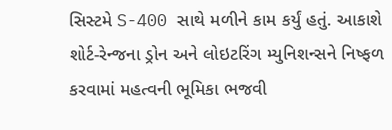સિસ્ટમે S-400 સાથે મળીને કામ કર્યું હતું. આકાશે શોર્ટ-રેન્જના ડ્રોન અને લોઇટરિંગ મ્યુનિશન્સને નિષ્ફળ કરવામાં મહત્વની ભૂમિકા ભજવી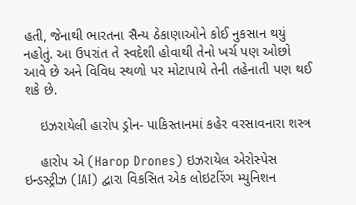હતી, જેનાથી ભારતના સૈન્ય ઠેકાણાઓને કોઈ નુકસાન થયું નહોતું. આ ઉપરાંત તે સ્વદેશી હોવાથી તેનો ખર્ચ પણ ઓછો આવે છે અને વિવિધ સ્થળો પર મોટાપાયે તેની તહેનાતી પણ થઈ શકે છે.

    ઇઝરાયેલી હારોપ ડ્રોન- પાકિસ્તાનમાં કહેર વરસાવનારા શસ્ત્ર

    હારોપ એ (Harop Drones) ઇઝરાયેલ એરોસ્પેસ ઇન્ડસ્ટ્રીઝ (IAI) દ્વારા વિકસિત એક લોઇટરિંગ મ્યુનિશન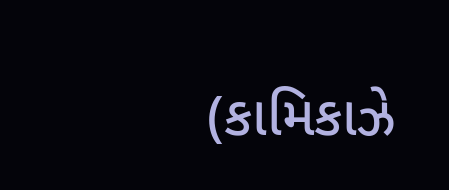(કામિકાઝે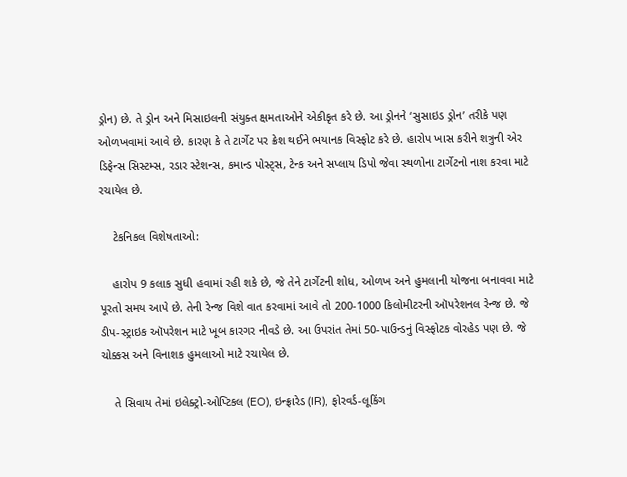ડ્રોન) છે. તે ડ્રોન અને મિસાઇલની સંયુક્ત ક્ષમતાઓને એકીકૃત કરે છે. આ ડ્રોનને ‘સુસાઇડ ડ્રોન’ તરીકે પણ ઓળખવામાં આવે છે. કારણ કે તે ટાર્ગેટ પર ક્રેશ થઈને ભયાનક વિસ્ફોટ કરે છે. હારોપ ખાસ કરીને શત્રુની એર ડિફેન્સ સિસ્ટમ્સ, રડાર સ્ટેશન્સ, કમાન્ડ પોસ્ટ્સ, ટેન્ક અને સપ્લાય ડિપો જેવા સ્થળોના ટાર્ગેટનો નાશ કરવા માટે રચાયેલ છે.

    ટેકનિકલ વિશેષતાઓ:

    હારોપ 9 કલાક સુધી હવામાં રહી શકે છે, જે તેને ટાર્ગેટની શોધ, ઓળખ અને હુમલાની યોજના બનાવવા માટે પૂરતો સમય આપે છે. તેની રેન્જ વિશે વાત કરવામાં આવે તો 200-1000 કિલોમીટરની ઑપરેશનલ રેન્જ છે. જે ડીપ-સ્ટ્રાઇક ઑપરેશન માટે ખૂબ કારગર નીવડે છે. આ ઉપરાંત તેમાં 50-પાઉન્ડનું વિસ્ફોટક વોરહેડ પણ છે. જે ચોક્કસ અને વિનાશક હુમલાઓ માટે રચાયેલ છે.

    તે સિવાય તેમાં ઇલેક્ટ્રો-ઓપ્ટિકલ (EO), ઇન્ફ્રારેડ (IR), ફોરવર્ડ-લૂકિંગ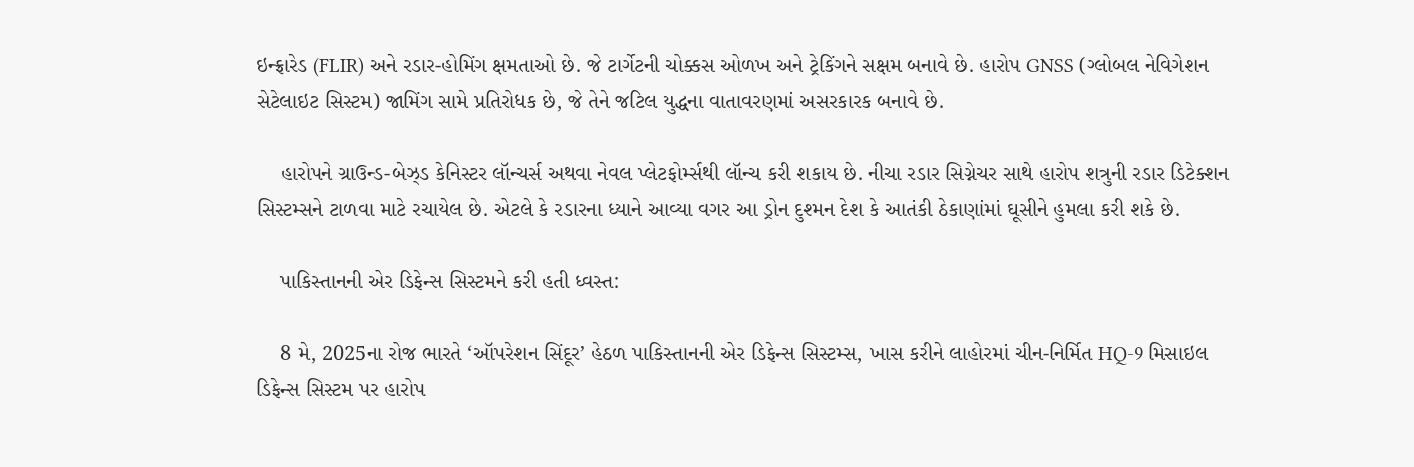ઇન્ફ્રારેડ (FLIR) અને રડાર-હોમિંગ ક્ષમતાઓ છે. જે ટાર્ગેટની ચોક્કસ ઓળખ અને ટ્રેકિંગને સક્ષમ બનાવે છે. હારોપ GNSS (ગ્લોબલ નેવિગેશન સેટેલાઇટ સિસ્ટમ) જામિંગ સામે પ્રતિરોધક છે, જે તેને જટિલ યુદ્ધના વાતાવરણમાં અસરકારક બનાવે છે.

    હારોપને ગ્રાઉન્ડ-બેઝ્ડ કેનિસ્ટર લૉન્ચર્સ અથવા નેવલ પ્લેટફોર્મ્સથી લૉન્ચ કરી શકાય છે. નીચા રડાર સિગ્નેચર સાથે હારોપ શત્રુની રડાર ડિટેક્શન સિસ્ટમ્સને ટાળવા માટે રચાયેલ છે. એટલે કે રડારના ધ્યાને આવ્યા વગર આ ડ્રોન દુશ્મન દેશ કે આતંકી ઠેકાણાંમાં ઘૂસીને હુમલા કરી શકે છે.

    પાકિસ્તાનની એર ડિફેન્સ સિસ્ટમને કરી હતી ધ્વસ્ત:

    8 મે, 2025ના રોજ ભારતે ‘ઑપરેશન સિંદૂર’ હેઠળ પાકિસ્તાનની એર ડિફેન્સ સિસ્ટમ્સ, ખાસ કરીને લાહોરમાં ચીન-નિર્મિત HQ-9 મિસાઇલ ડિફેન્સ સિસ્ટમ પર હારોપ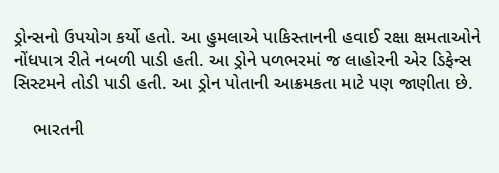ડ્રોન્સનો ઉપયોગ કર્યો હતો. આ હુમલાએ પાકિસ્તાનની હવાઈ રક્ષા ક્ષમતાઓને નોંધપાત્ર રીતે નબળી પાડી હતી. આ ડ્રોને પળભરમાં જ લાહોરની એર ડિફેન્સ સિસ્ટમને તોડી પાડી હતી. આ ડ્રોન પોતાની આક્રમકતા માટે પણ જાણીતા છે.

    ભારતની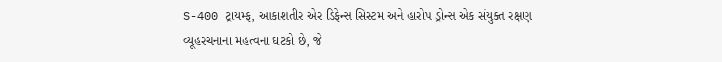S-400 ટ્રાયમ્ફ, આકાશતીર એર ડિફેન્સ સિસ્ટમ અને હારોપ ડ્રોન્સ એક સંયુક્ત રક્ષણ વ્યૂહરચનાના મહત્વના ઘટકો છે, જે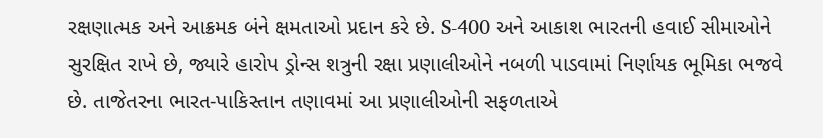રક્ષણાત્મક અને આક્રમક બંને ક્ષમતાઓ પ્રદાન કરે છે. S-400 અને આકાશ ભારતની હવાઈ સીમાઓને સુરક્ષિત રાખે છે, જ્યારે હારોપ ડ્રોન્સ શત્રુની રક્ષા પ્રણાલીઓને નબળી પાડવામાં નિર્ણાયક ભૂમિકા ભજવે છે. તાજેતરના ભારત-પાકિસ્તાન તણાવમાં આ પ્રણાલીઓની સફળતાએ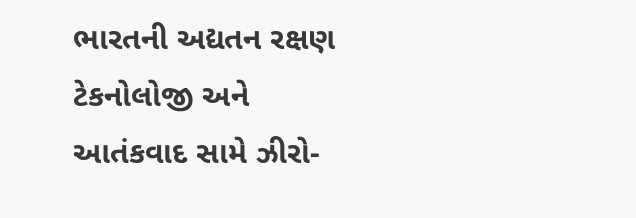ભારતની અદ્યતન રક્ષણ ટેકનોલોજી અને આતંકવાદ સામે ઝીરો-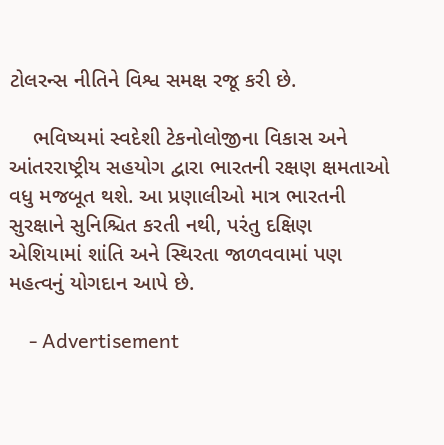ટોલરન્સ નીતિને વિશ્વ સમક્ષ રજૂ કરી છે.

    ભવિષ્યમાં સ્વદેશી ટેકનોલોજીના વિકાસ અને આંતરરાષ્ટ્રીય સહયોગ દ્વારા ભારતની રક્ષણ ક્ષમતાઓ વધુ મજબૂત થશે. આ પ્રણાલીઓ માત્ર ભારતની સુરક્ષાને સુનિશ્ચિત કરતી નથી, પરંતુ દક્ષિણ એશિયામાં શાંતિ અને સ્થિરતા જાળવવામાં પણ મહત્વનું યોગદાન આપે છે.

    - Advertisement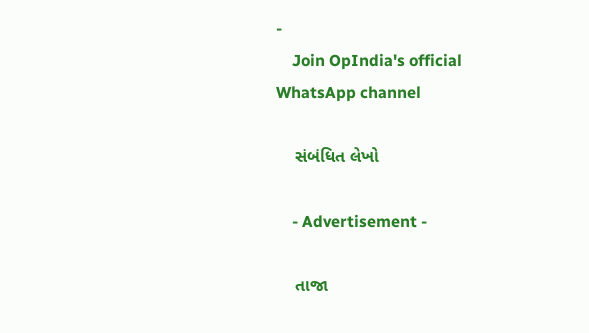-
    Join OpIndia's official WhatsApp channel

    સંબંધિત લેખો

    - Advertisement -

    તાજા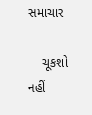સમાચાર

    ચૂકશો નહીં